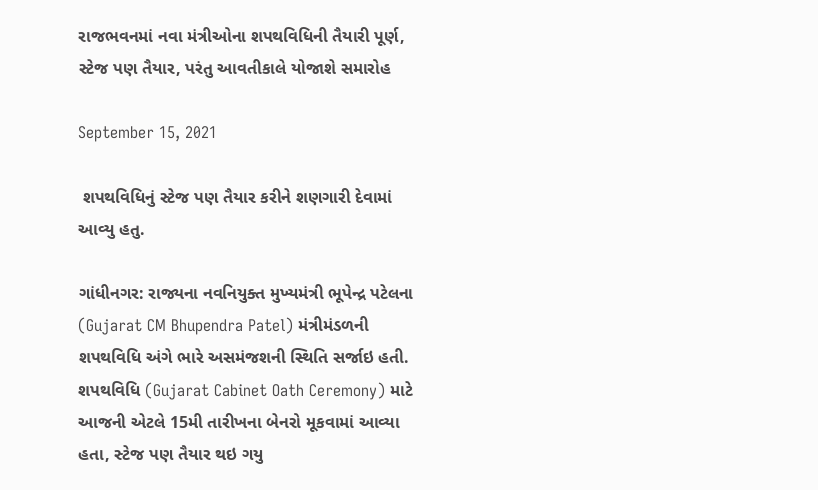રાજભવનમાં નવા મંત્રીઓના શપથવિધિની તૈયારી પૂર્ણ, સ્ટેજ પણ તૈયાર, પરંતુ આવતીકાલે યોજાશે સમારોહ

September 15, 2021

 શપથવિધિનું સ્ટેજ પણ તૈયાર કરીને શણગારી દેવામાં આવ્યુ હતુ.

ગાંધીનગર: રાજ્યના નવનિયુક્ત મુખ્યમંત્રી ભૂપેન્દ્ર પટેલના (Gujarat CM Bhupendra Patel) મંત્રીમંડળની શપથવિધિ અંગે ભારે અસમંજશની સ્થિતિ સર્જાઇ હતી. શપથવિધિ (Gujarat Cabinet Oath Ceremony) માટે આજની એટલે 15મી તારીખના બેનરો મૂકવામાં આવ્યા હતા, સ્ટેજ પણ તૈયાર થઇ ગયુ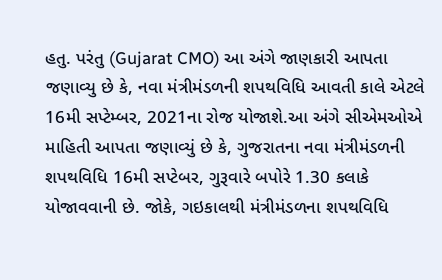હતુ. પરંતુ (Gujarat CMO) આ અંગે જાણકારી આપતા જણાવ્યુ છે કે, નવા મંત્રીમંડળની શપથવિધિ આવતી કાલે એટલે 16મી સપ્ટેમ્બર, 2021ના રોજ યોજાશે.આ અંગે સીએમઓએ માહિતી આપતા જણાવ્યું છે કે, ગુજરાતના નવા મંત્રીમંડળની શપથવિધિ 16મી સપ્ટેબર, ગુરૂવારે બપોરે 1.30 કલાકે યોજાવવાની છે. જોકે, ગઇકાલથી મંત્રીમંડળના શપથવિધિ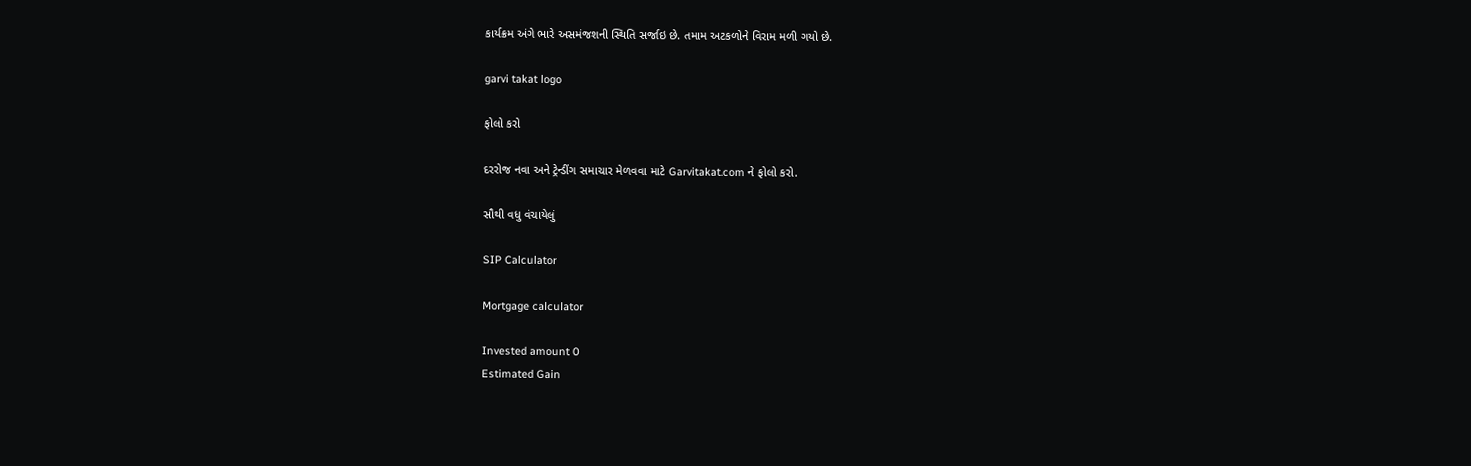કાર્યક્રમ અંગે ભારે અસમંજશની સ્થિતિ સર્જાઇ છે. તમામ અટકળોને વિરામ મળી ગયો છે.

garvi takat logo

ફોલો કરો

દરરોજ નવા અને ટ્રેન્ડીંગ સમાચાર મેળવવા માટે Garvitakat.com ને ફોલો કરો.

સૌથી વધુ વંચાયેલું

SIP Calculator

Mortgage calculator

Invested amount 0
Estimated Gain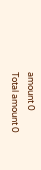amount 0
Total amount 0